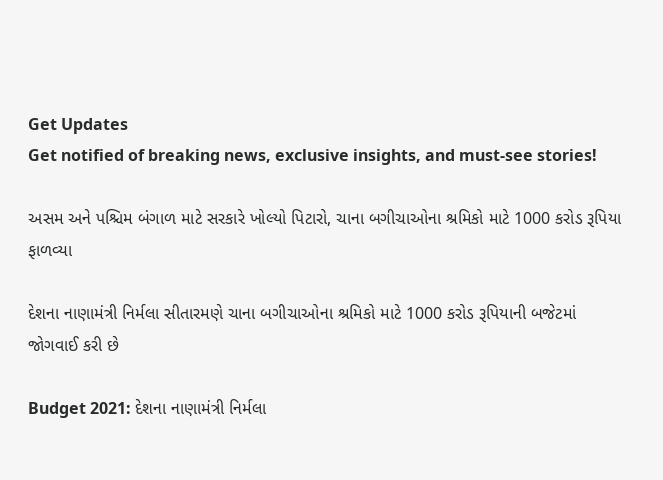Get Updates
Get notified of breaking news, exclusive insights, and must-see stories!

અસમ અને પશ્ચિમ બંગાળ માટે સરકારે ખોલ્યો પિટારો, ચાના બગીચાઓના શ્રમિકો માટે 1000 કરોડ રૂપિયા ફાળવ્યા

દેશના નાણામંત્રી નિર્મલા સીતારમણે ચાના બગીચાઓના શ્રમિકો માટે 1000 કરોડ રૂપિયાની બજેટમાં જોગવાઈ કરી છે

Budget 2021: દેશના નાણામંત્રી નિર્મલા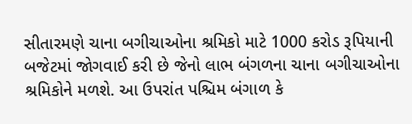સીતારમણે ચાના બગીચાઓના શ્રમિકો માટે 1000 કરોડ રૂપિયાની બજેટમાં જોગવાઈ કરી છે જેનો લાભ બંગળના ચાના બગીચાઓના શ્રમિકોને મળશે. આ ઉપરાંત પશ્ચિમ બંગાળ કે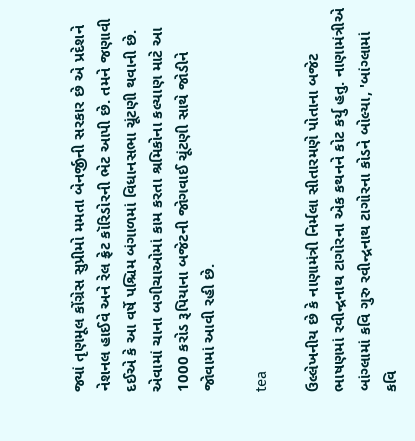જ્યાં તૃણમૂલ કોંગ્રેસ સુપ્રીમો મમતા બેનર્જીની સરકાર છે એ પ્રદેશને નેશનલ હાઈવે અને રેલ ફ્રેટ કૉરિડોરની ભેટ આપી છે. તમને જણાવી દઈએ કે આ વર્ષે પશ્ચિમ બંગાળમાં વિધાનસભા ચૂંટણી થવાની છે. એવામાં ચાના બગીચાઓમાં કામ કરતા શ્રમિકોના કલ્યાણ માટે આ 1000 કરોડ રૂપિયાના બજેટની જોગવાઈ ચૂંટણી સાથે જોડીને જોવામાં આવી રહી છે.

tea

ઉલ્લેખનીય છે કે નાણામંત્રી નિર્મલા સીતારમણે પોતાના બજેટ ભાષણમાં રવીન્દ્રનાથ ટાગોરના એક કથનને કોટ કર્યુ હતુ. નાણામંત્રીએ બાંગ્લામાં કવિ ગુરુ રવીન્દ્રનાથ ટાગોરના કોડને બોલ્યા, 'બાંગ્લામાં કવિ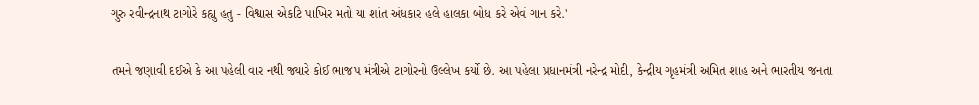ગુરુ રવીન્દ્રનાથ ટાગોરે કહ્યુ હતુ - વિશ્વાસ એકટિ પાખિર મતો યા શાંત અંધકાર હલે હાલકા બોધ કરે એવં ગાન કરે.'

તમને જણાવી દઈએ કે આ પહેલી વાર નથી જ્યારે કોઈ ભાજપ મંત્રીએ ટાગોરનો ઉલ્લેખ કર્યો છે. આ પહેલા પ્રધાનમંત્રી નરેન્દ્ર મોદી, કેન્દ્રીય ગૃહમંત્રી અમિત શાહ અને ભારતીય જનતા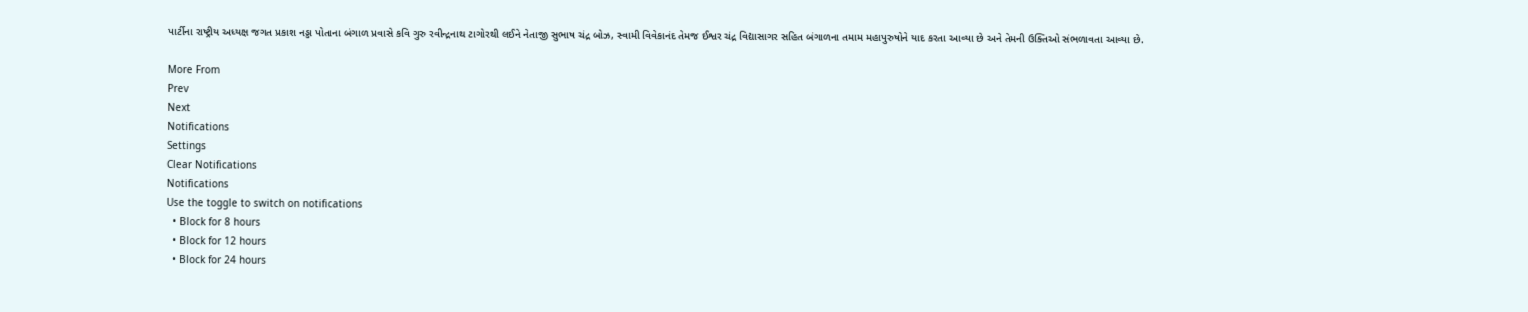પાર્ટીના રાષ્ટ્રીય અધ્યક્ષ જગત પ્રકાશ નડ્ડા પોતાના બંગાળ પ્રવાસે કવિ ગુરુ રવીન્દ્રનાથ ટાગોરથી લઈને નેતાજી સુભાષ ચંદ્ર બોઝ, સ્વામી વિવેકાનંદ તેમજ ઈશ્વર ચંદ્ર વિદ્યાસાગર સહિત બંગાળના તમામ મહાપુરુષોને યાદ કરતા આવ્યા છે અને તેમની ઉક્તિઓ સંભળાવતા આવ્યા છે.

More From
Prev
Next
Notifications
Settings
Clear Notifications
Notifications
Use the toggle to switch on notifications
  • Block for 8 hours
  • Block for 12 hours
  • Block for 24 hours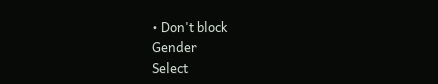• Don't block
Gender
Select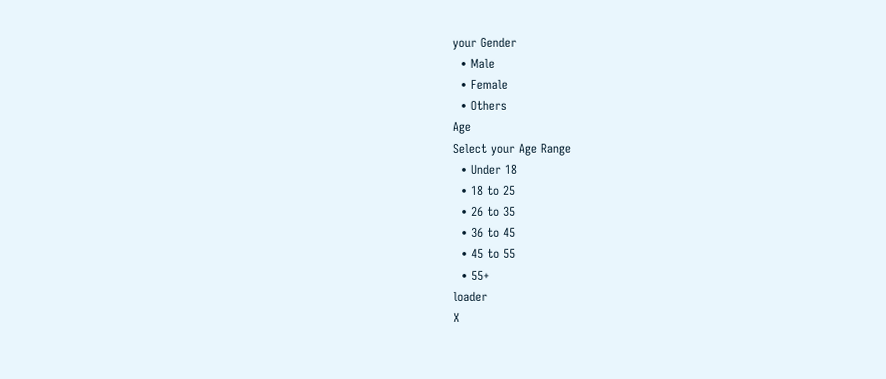your Gender
  • Male
  • Female
  • Others
Age
Select your Age Range
  • Under 18
  • 18 to 25
  • 26 to 35
  • 36 to 45
  • 45 to 55
  • 55+
loader
X